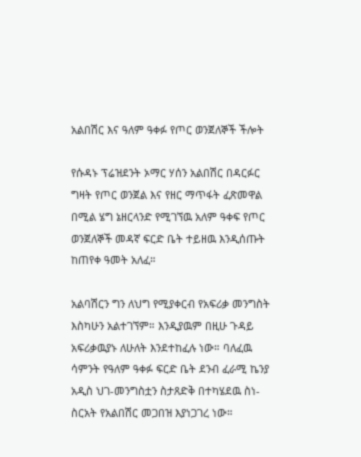አልበሽር እና ዓለም ዓቀፉ የጦር ወንጀለኞች ችሎት

የሱዳኑ ፕሬዝደንት ኦማር ሃሰን አልበሽር በዳርፉር ግዛት የጦር ወንጀል እና የዘር ማጥፋት ፈጽመዋል በሚል ሄግ ኔዘርላንድ የሚገኘዉ አለም ዓቀፍ የጦር ወንጀለኞች መዳኛ ፍርድ ቤት ተይዘዉ እንዲሰጡት ከጠየቀ ዓመት አለፈ።

አልባሽርን ግን ለህግ የሚያቀርብ የአፍሪቃ መንግስት እስካሁን አልተገኘም። እንዲያዉም በዚሁ ጉዳይ አፍሪቃዉያኑ ለሁለት እንደተከፈሉ ነው። ባለፈዉ ሳምንት የዓለም ዓቀፉ ፍርድ ቤት ደንብ ፈራሚ ኬንያ አዲስ ህገ-መንግስቷን ስታጸድቅ በተካሄደዉ ስነ-ስርአት የአልበሽር መጋበዝ እያነጋገረ ነው።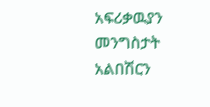አፍሪቃዉያን መንግስታት አልበሽርን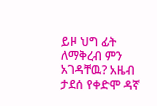ይዞ ህግ ፊት ለማቅረብ ምን አገዳቸዉ? አዜብ ታደሰ የቀድሞ ዳኛ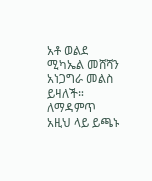አቶ ወልደ ሚካኤል መሸሻን አነጋግራ መልስ ይዛለች። ለማዳምጥ አዚህ ላይ ይጫኑ